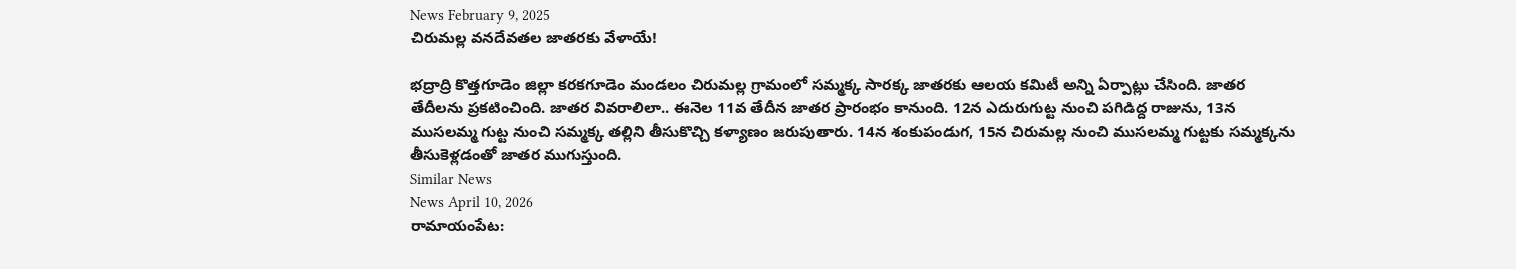News February 9, 2025
చిరుమల్ల వనదేవతల జాతరకు వేళాయే!

భద్రాద్రి కొత్తగూడెం జిల్లా కరకగూడెం మండలం చిరుమల్ల గ్రామంలో సమ్మక్క సారక్క జాతరకు ఆలయ కమిటీ అన్ని ఏర్పాట్లు చేసింది. జాతర తేదీలను ప్రకటించింది. జాతర వివరాలిలా.. ఈనెల 11వ తేదీన జాతర ప్రారంభం కానుంది. 12న ఎదురుగుట్ట నుంచి పగిడిద్ద రాజును, 13న ముసలమ్మ గుట్ట నుంచి సమ్మక్క తల్లిని తీసుకొచ్చి కళ్యాణం జరుపుతారు. 14న శంకుపండుగ, 15న చిరుమల్ల నుంచి ముసలమ్మ గుట్టకు సమ్మక్కను తీసుకెళ్లడంతో జాతర ముగుస్తుంది.
Similar News
News April 10, 2026
రామాయంపేట: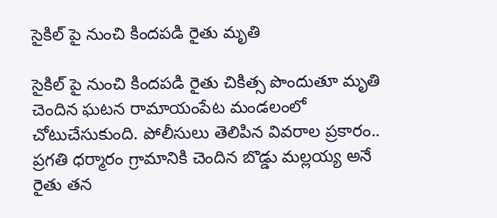సైకిల్ పై నుంచి కిందపడి రైతు మృతి

సైకిల్ పై నుంచి కిందపడి రైతు చికిత్స పొందుతూ మృతి చెందిన ఘటన రామాయంపేట మండలంలో చోటుచేసుకుంది. పోలీసులు తెలిపిన వివరాల ప్రకారం.. ప్రగతి ధర్మారం గ్రామానికి చెందిన బొడ్డు మల్లయ్య అనే రైతు తన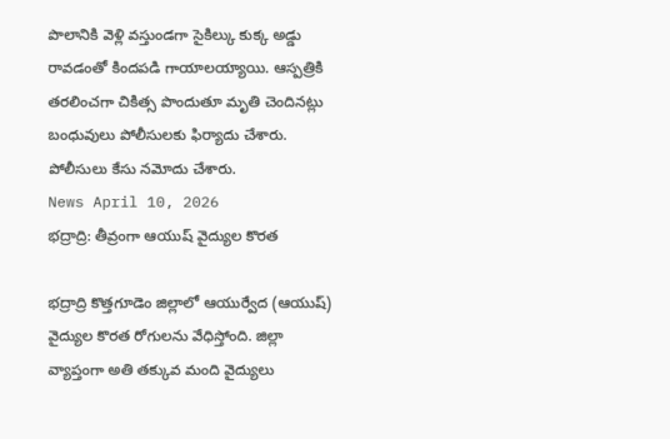పొలానికి వెళ్లి వస్తుండగా సైకిల్కు కుక్క అడ్డు రావడంతో కిందపడి గాయాలయ్యాయి. ఆస్పత్రికి తరలించగా చికిత్స పొందుతూ మృతి చెందినట్లు బంధువులు పోలీసులకు ఫిర్యాదు చేశారు. పోలీసులు కేసు నమోదు చేశారు.
News April 10, 2026
భద్రాద్రి: తీవ్రంగా ఆయుష్ వైద్యుల కొరత

భద్రాద్రి కొత్తగూడెం జిల్లాలో ఆయుర్వేద (ఆయుష్) వైద్యుల కొరత రోగులను వేధిస్తోంది. జిల్లా వ్యాప్తంగా అతి తక్కువ మంది వైద్యులు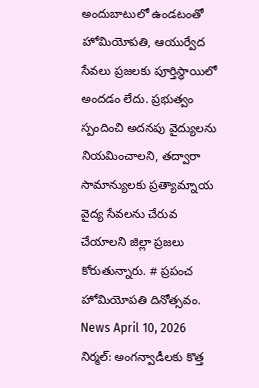అందుబాటులో ఉండటంతో హోమియోపతి, ఆయుర్వేద సేవలు ప్రజలకు పూర్తిస్థాయిలో అందడం లేదు. ప్రభుత్వం స్పందించి అదనపు వైద్యులను నియమించాలని, తద్వారా సామాన్యులకు ప్రత్యామ్నాయ వైద్య సేవలను చేరువ చేయాలని జిల్లా ప్రజలు కోరుతున్నారు. # ప్రపంచ హోమియోపతి దినోత్సవం.
News April 10, 2026
నిర్మల్: అంగన్వాడీలకు కొత్త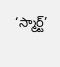‘స్మార్ట్’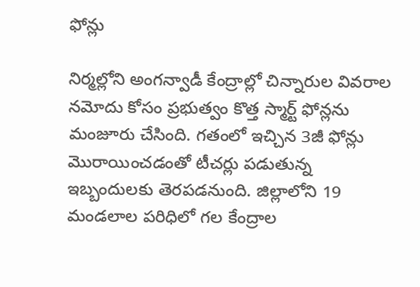ఫోన్లు

నిర్మల్లోని అంగన్వాడీ కేంద్రాల్లో చిన్నారుల వివరాల నమోదు కోసం ప్రభుత్వం కొత్త స్మార్ట్ ఫోన్లను మంజూరు చేసింది. గతంలో ఇచ్చిన 3జీ ఫోన్లు మొరాయించడంతో టీచర్లు పడుతున్న ఇబ్బందులకు తెరపడనుంది. జిల్లాలోని 19 మండలాల పరిధిలో గల కేంద్రాల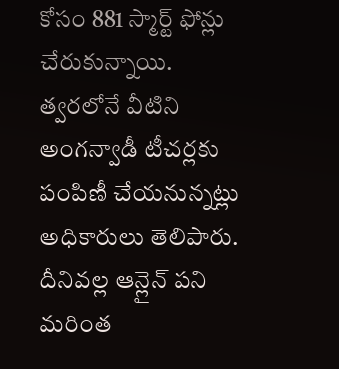కోసం 881 స్మార్ట్ ఫోన్లు చేరుకున్నాయి. త్వరలోనే వీటిని అంగన్వాడీ టీచర్లకు పంపిణీ చేయనున్నట్లు అధికారులు తెలిపారు. దీనివల్ల ఆన్లైన్ పని మరింత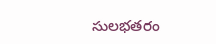సులభతరం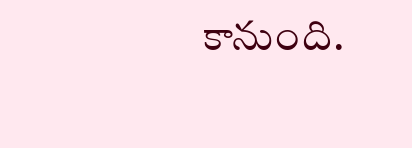కానుంది.